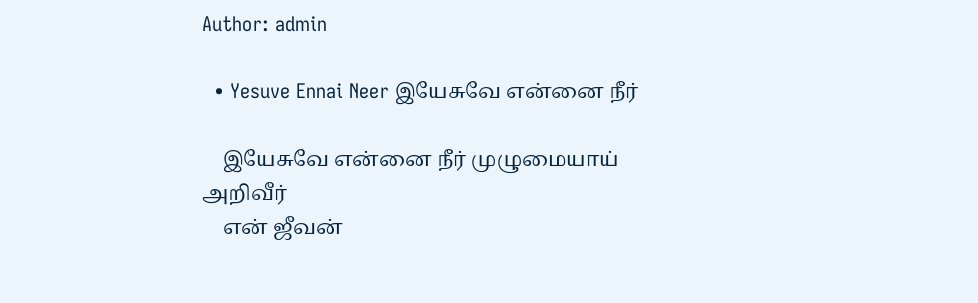Author: admin

  • Yesuve Ennai Neer இயேசுவே என்னை நீர்

    இயேசுவே என்னை நீர் முழுமையாய் அறிவீர்
    என் ஜீவன்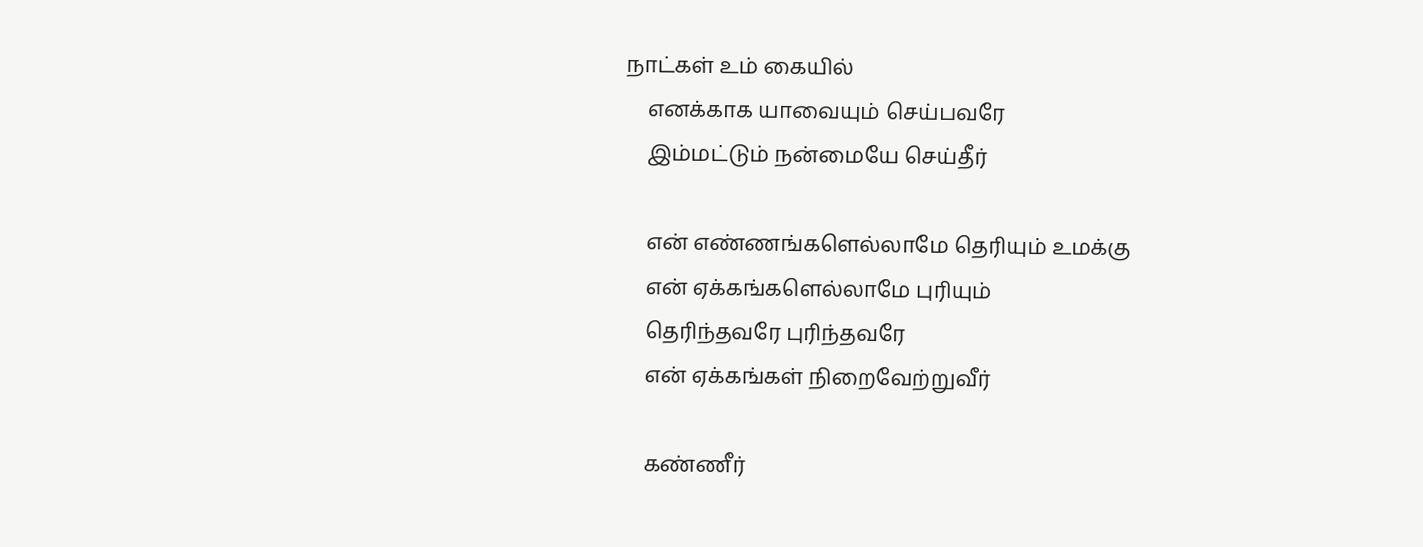நாட்கள் உம் கையில்
    எனக்காக யாவையும் செய்பவரே
    இம்மட்டும் நன்மையே செய்தீர்

    என் எண்ணங்களெல்லாமே தெரியும் உமக்கு
    என் ஏக்கங்களெல்லாமே புரியும்
    தெரிந்தவரே புரிந்தவரே
    என் ஏக்கங்கள் நிறைவேற்றுவீர்

    கண்ணீர்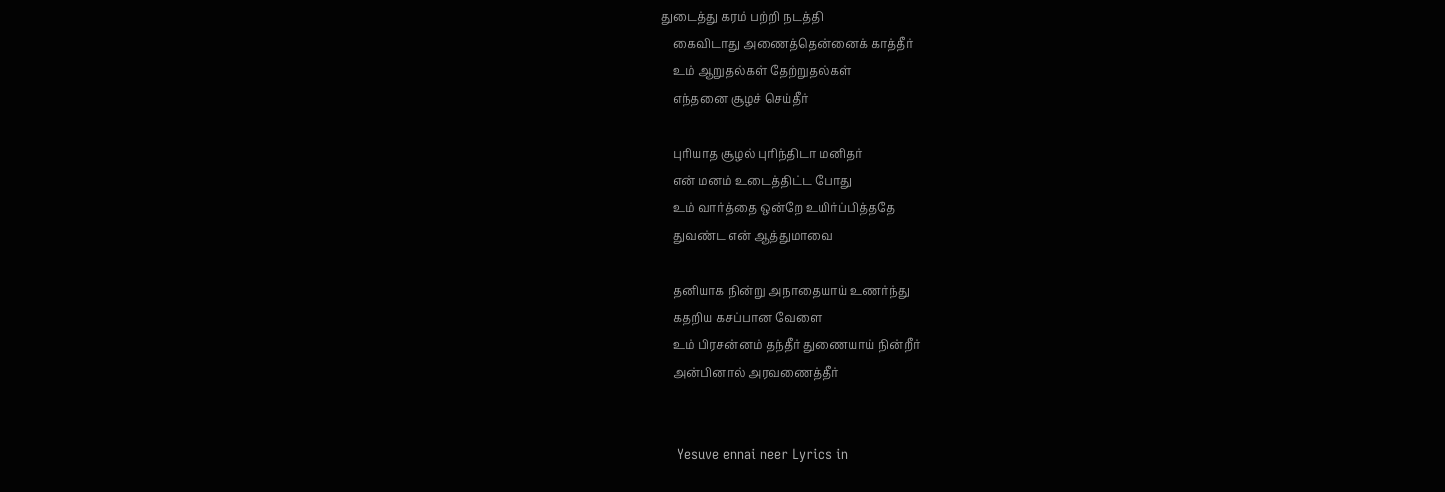துடைத்து கரம் பற்றி நடத்தி
    கைவிடாது அணைத்தென்னைக் காத்தீர்
    உம் ஆறுதல்கள் தேற்றுதல்கள்
    எந்தனை சூழச் செய்தீர்

    புரியாத சூழல் புரிந்திடா மனிதர்
    என் மனம் உடைத்திட்ட போது
    உம் வார்த்தை ஒன்றே உயிர்ப்பித்ததே
    துவண்ட என் ஆத்துமாவை

    தனியாக நின்று அநாதையாய் உணர்ந்து
    கதறிய கசப்பான வேளை
    உம் பிரசன்னம் தந்தீர் துணையாய் நின்றீர்
    அன்பினால் அரவணைத்தீர்


    Yesuve ennai neer Lyrics in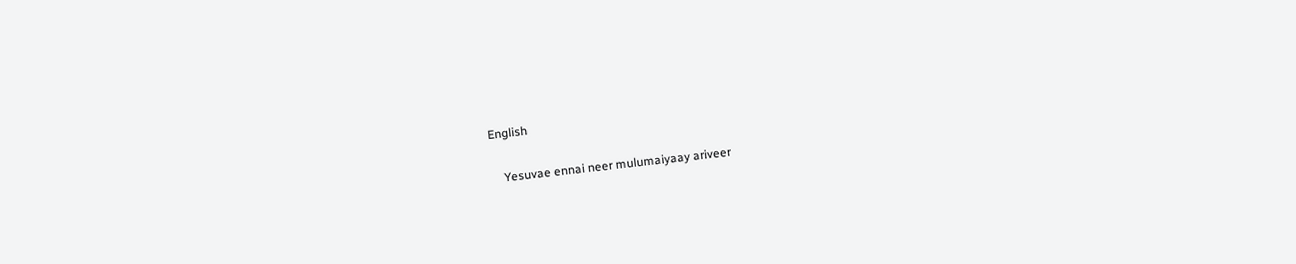English

    Yesuvae ennai neer mulumaiyaay ariveer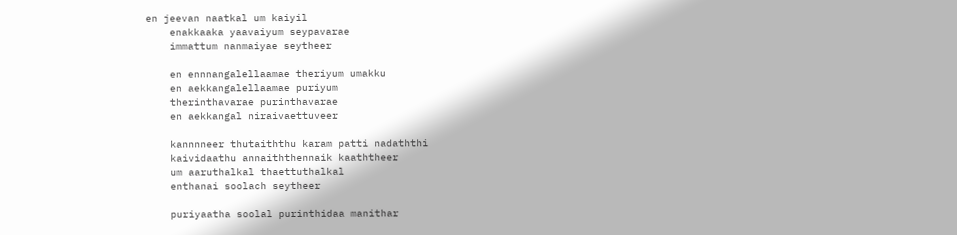en jeevan naatkal um kaiyil
    enakkaaka yaavaiyum seypavarae
    immattum nanmaiyae seytheer

    en ennnangalellaamae theriyum umakku
    en aekkangalellaamae puriyum
    therinthavarae purinthavarae
    en aekkangal niraivaettuveer

    kannnneer thutaiththu karam patti nadaththi
    kaividaathu annaiththennaik kaaththeer
    um aaruthalkal thaettuthalkal
    enthanai soolach seytheer

    puriyaatha soolal purinthidaa manithar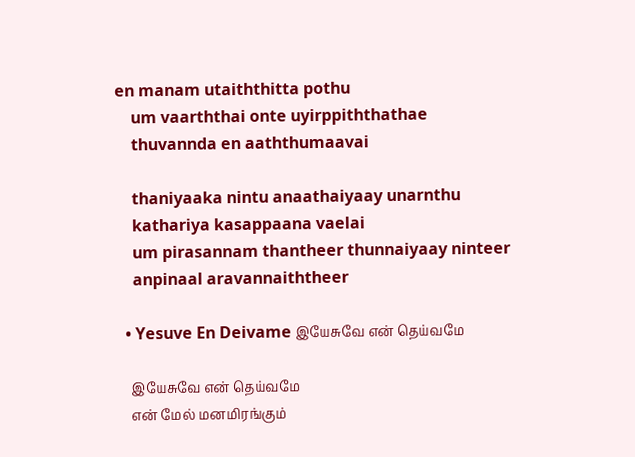en manam utaiththitta pothu
    um vaarththai onte uyirppiththathae
    thuvannda en aaththumaavai

    thaniyaaka nintu anaathaiyaay unarnthu
    kathariya kasappaana vaelai
    um pirasannam thantheer thunnaiyaay ninteer
    anpinaal aravannaiththeer

  • Yesuve En Deivame இயேசுவே என் தெய்வமே

    இயேசுவே என் தெய்வமே
    என் மேல் மனமிரங்கும்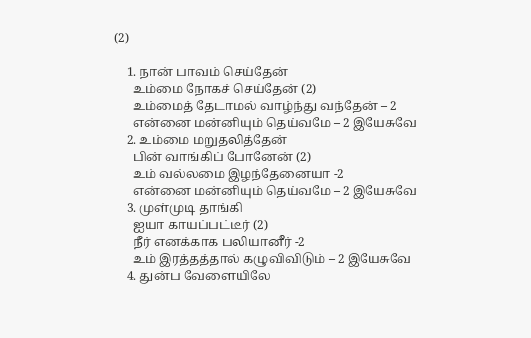(2)

    1. நான் பாவம் செய்தேன்
      உம்மை நோகச் செய்தேன் (2)
      உம்மைத் தேடாமல் வாழ்ந்து வந்தேன் – 2
      என்னை மன்னியும் தெய்வமே – 2 இயேசுவே
    2. உம்மை மறுதலித்தேன்
      பின் வாங்கிப் போனேன் (2)
      உம் வல்லமை இழந்தேனையா -2
      என்னை மன்னியும் தெய்வமே – 2 இயேசுவே
    3. முள்முடி தாங்கி
      ஐயா காயப்பட்டீர் (2)
      நீர் எனக்காக பலியானீர் -2
      உம் இரத்தத்தால் கழுவிவிடும் – 2 இயேசுவே
    4. துன்ப வேளையிலே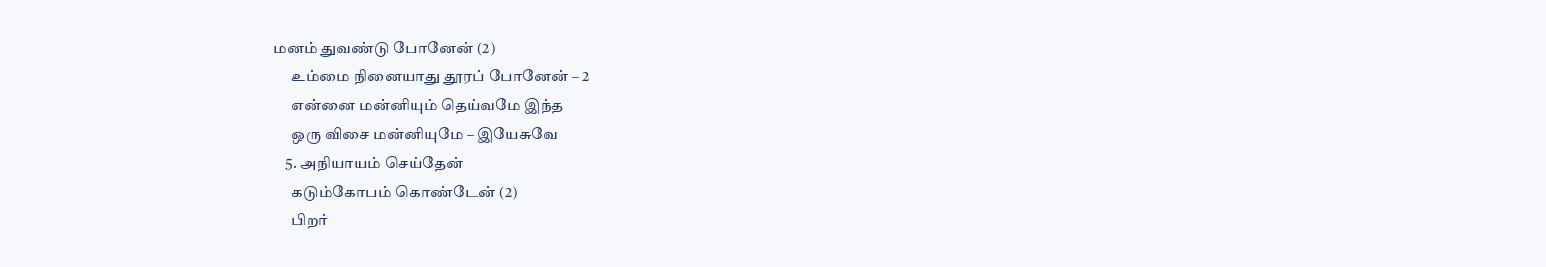மனம் துவண்டு போனேன் (2)
      உம்மை நினையாது தூரப் போனேன் – 2
      என்னை மன்னியும் தெய்வமே இந்த
      ஒரு விசை மன்னியுமே – இயேசுவே
    5. அநியாயம் செய்தேன்
      கடும்கோபம் கொண்டேன் (2)
      பிறர்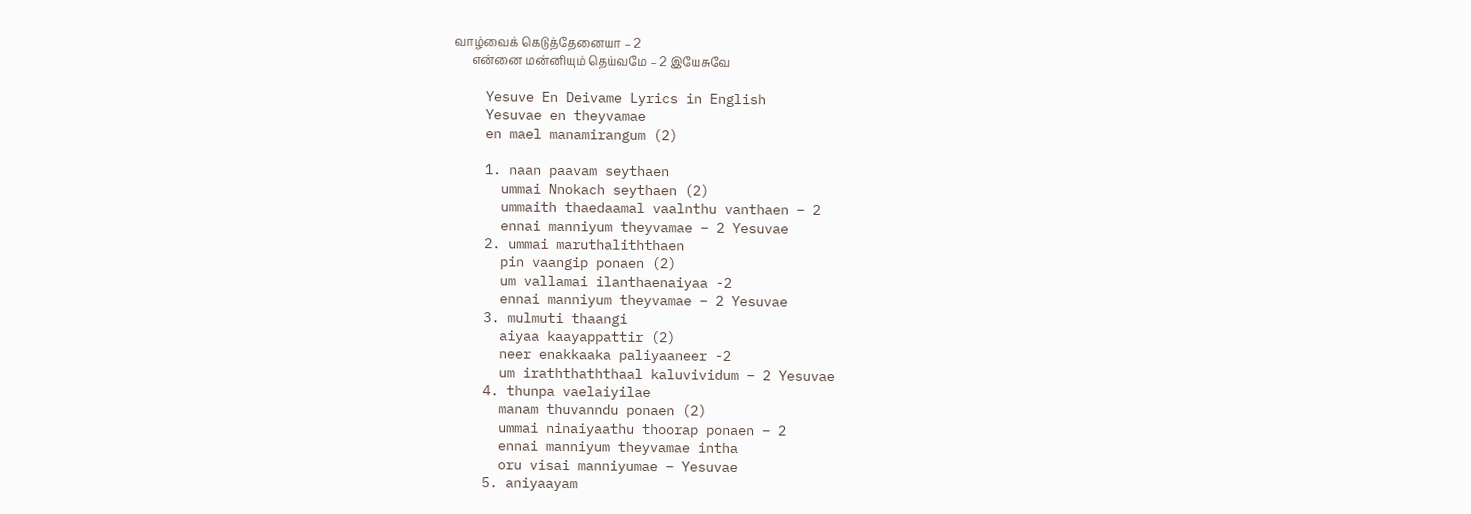வாழ்வைக் கெடுத்தேனையா – 2
      என்னை மன்னியும் தெய்வமே – 2 இயேசுவே

    Yesuve En Deivame Lyrics in English
    Yesuvae en theyvamae
    en mael manamirangum (2)

    1. naan paavam seythaen
      ummai Nnokach seythaen (2)
      ummaith thaedaamal vaalnthu vanthaen – 2
      ennai manniyum theyvamae – 2 Yesuvae
    2. ummai maruthaliththaen
      pin vaangip ponaen (2)
      um vallamai ilanthaenaiyaa -2
      ennai manniyum theyvamae – 2 Yesuvae
    3. mulmuti thaangi
      aiyaa kaayappattir (2)
      neer enakkaaka paliyaaneer -2
      um iraththaththaal kaluvividum – 2 Yesuvae
    4. thunpa vaelaiyilae
      manam thuvanndu ponaen (2)
      ummai ninaiyaathu thoorap ponaen – 2
      ennai manniyum theyvamae intha
      oru visai manniyumae – Yesuvae
    5. aniyaayam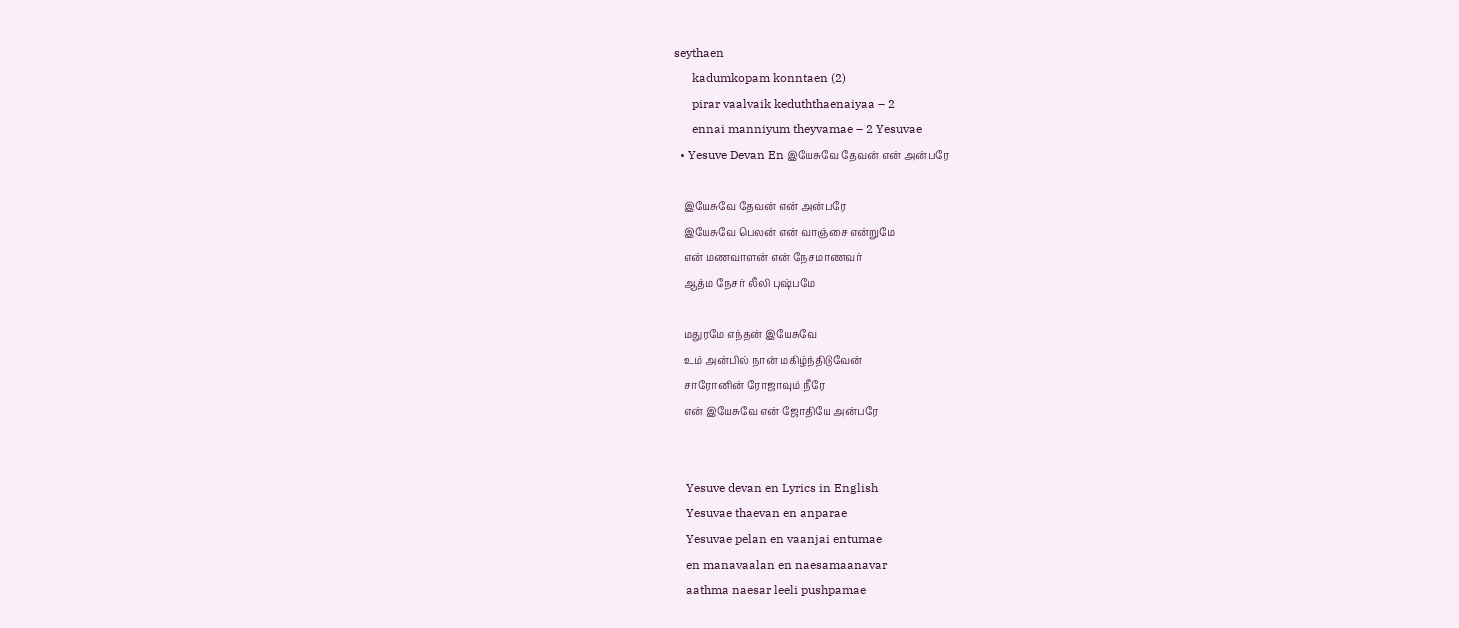seythaen
      kadumkopam konntaen (2)
      pirar vaalvaik keduththaenaiyaa – 2
      ennai manniyum theyvamae – 2 Yesuvae
  • Yesuve Devan En இயேசுவே தேவன் என் அன்பரே

    இயேசுவே தேவன் என் அன்பரே
    இயேசுவே பெலன் என் வாஞ்சை என்றுமே
    என் மணவாளன் என் நேசமாணவர்
    ஆத்ம நேசர் லீலி புஷ்பமே

    மதுரமே எந்தன் இயேசுவே
    உம் அன்பில் நான் மகிழ்ந்திடுவேன்
    சாரோனின் ரோஜாவும் நீரே
    என் இயேசுவே என் ஜோதியே அன்பரே


    Yesuve devan en Lyrics in English
    Yesuvae thaevan en anparae
    Yesuvae pelan en vaanjai entumae
    en manavaalan en naesamaanavar
    aathma naesar leeli pushpamae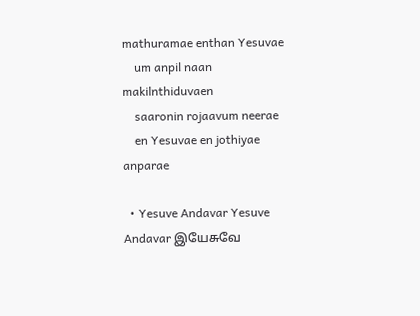mathuramae enthan Yesuvae
    um anpil naan makilnthiduvaen
    saaronin rojaavum neerae
    en Yesuvae en jothiyae anparae

  • Yesuve Andavar Yesuve Andavar இயேசுவே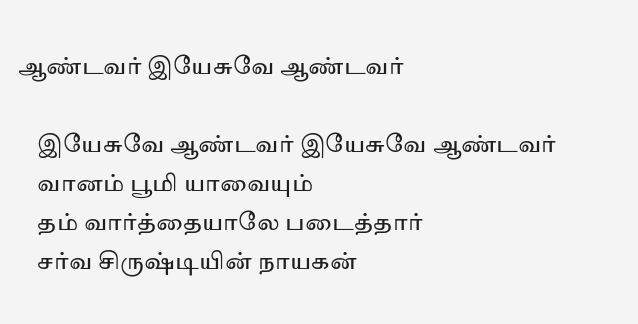ஆண்டவர் இயேசுவே ஆண்டவர்

    இயேசுவே ஆண்டவர் இயேசுவே ஆண்டவர்
    வானம் பூமி யாவையும்
    தம் வார்த்தையாலே படைத்தார்
    சர்வ சிருஷ்டியின் நாயகன்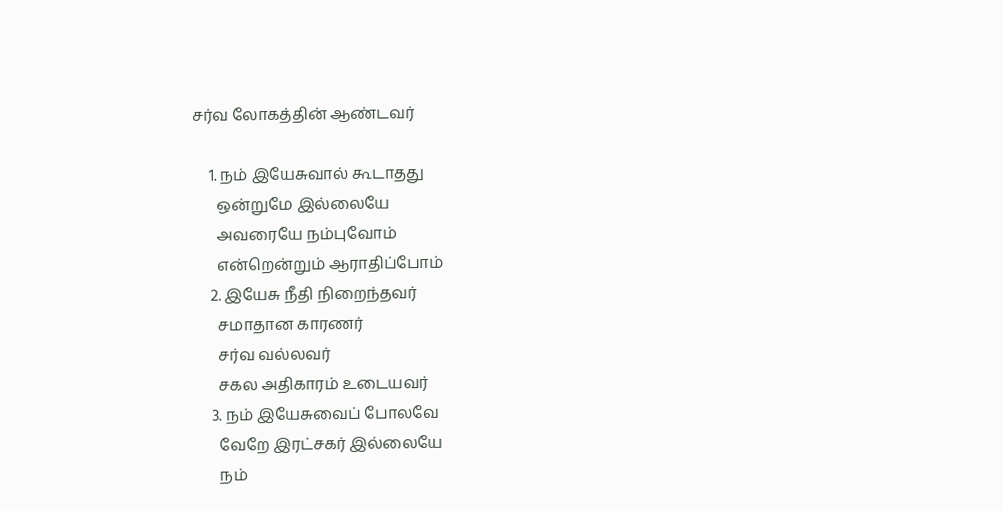சர்வ லோகத்தின் ஆண்டவர்

    1. நம் இயேசுவால் கூடாதது
      ஒன்றுமே இல்லையே
      அவரையே நம்புவோம்
      என்றென்றும் ஆராதிப்போம்
    2. இயேசு நீதி நிறைந்தவர்
      சமாதான காரணர்
      சர்வ வல்லவர்
      சகல அதிகாரம் உடையவர்
    3. நம் இயேசுவைப் போலவே
      வேறே இரட்சகர் இல்லையே
      நம்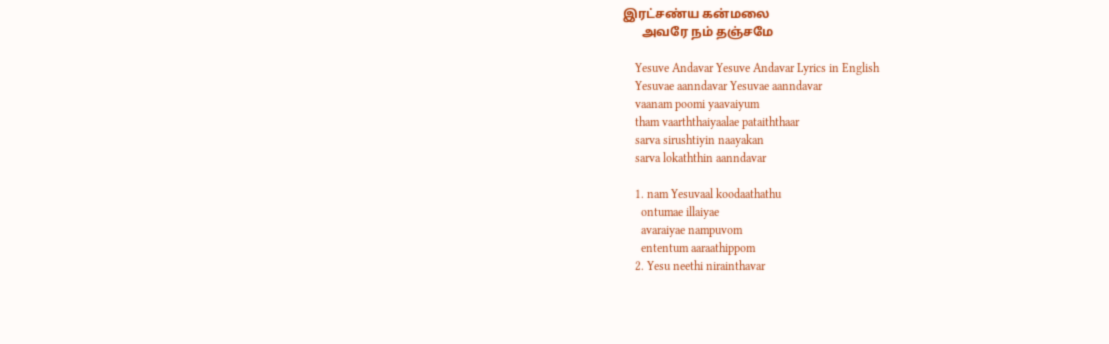இரட்சண்ய கன்மலை
      அவரே நம் தஞ்சமே

    Yesuve Andavar Yesuve Andavar Lyrics in English
    Yesuvae aanndavar Yesuvae aanndavar
    vaanam poomi yaavaiyum
    tham vaarththaiyaalae pataiththaar
    sarva sirushtiyin naayakan
    sarva lokaththin aanndavar

    1. nam Yesuvaal koodaathathu
      ontumae illaiyae
      avaraiyae nampuvom
      ententum aaraathippom
    2. Yesu neethi nirainthavar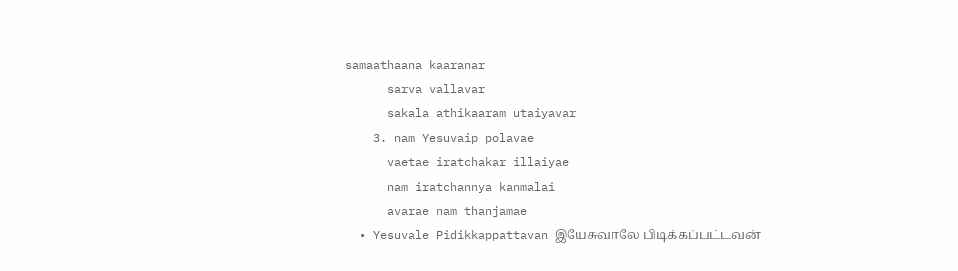samaathaana kaaranar
      sarva vallavar
      sakala athikaaram utaiyavar
    3. nam Yesuvaip polavae
      vaetae iratchakar illaiyae
      nam iratchannya kanmalai
      avarae nam thanjamae
  • Yesuvale Pidikkappattavan இயேசுவாலே பிடிக்கப்பட்டவன்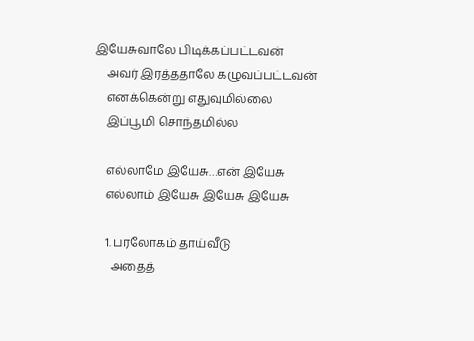இயேசுவாலே பிடிக்கப்பட்டவன்
    அவர் இரத்ததாலே கழுவப்பட்டவன்
    எனக்கென்று எதுவுமில்லை
    இப்பூமி சொந்தமில்ல

    எல்லாமே இயேசு…என் இயேசு
    எல்லாம் இயேசு இயேசு இயேசு

    1. பரலோகம் தாய்வீடு
      அதைத்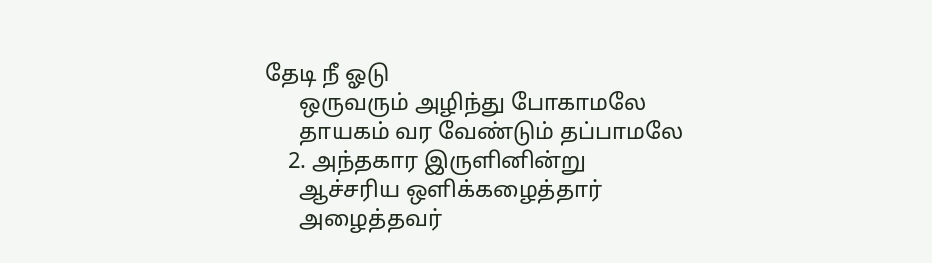தேடி நீ ஓடு
      ஒருவரும் அழிந்து போகாமலே
      தாயகம் வர வேண்டும் தப்பாமலே
    2. அந்தகார இருளினின்று
      ஆச்சரிய ஒளிக்கழைத்தார்
      அழைத்தவர்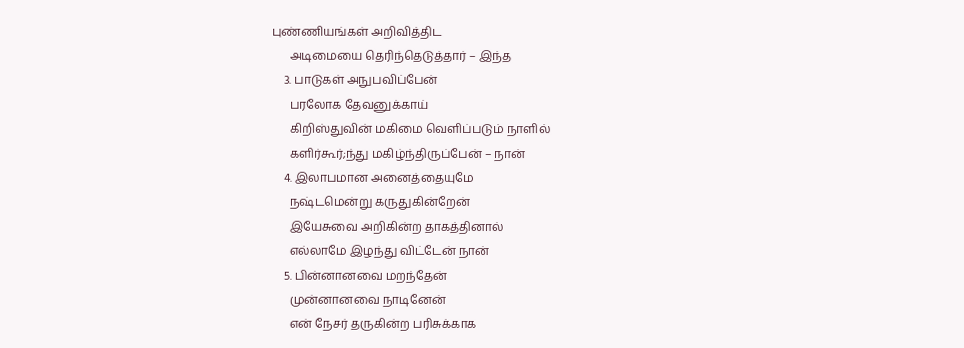புண்ணியங்கள் அறிவித்திட
      அடிமையை தெரிந்தெடுத்தார் – இந்த
    3. பாடுகள் அநுபவிப்பேன்
      பரலோக தேவனுக்காய்
      கிறிஸ்துவின் மகிமை வெளிப்படும் நாளில்
      களிர்கூர்;ந்து மகிழ்ந்திருப்பேன் – நான்
    4. இலாபமான அனைத்தையுமே
      நஷ்டமென்று கருதுகின்றேன்
      இயேசுவை அறிகின்ற தாகத்தினால்
      எல்லாமே இழந்து விட்டேன் நான்
    5. பின்னானவை மறந்தேன்
      முன்னானவை நாடினேன்
      என் நேசர் தருகின்ற பரிசுக்காக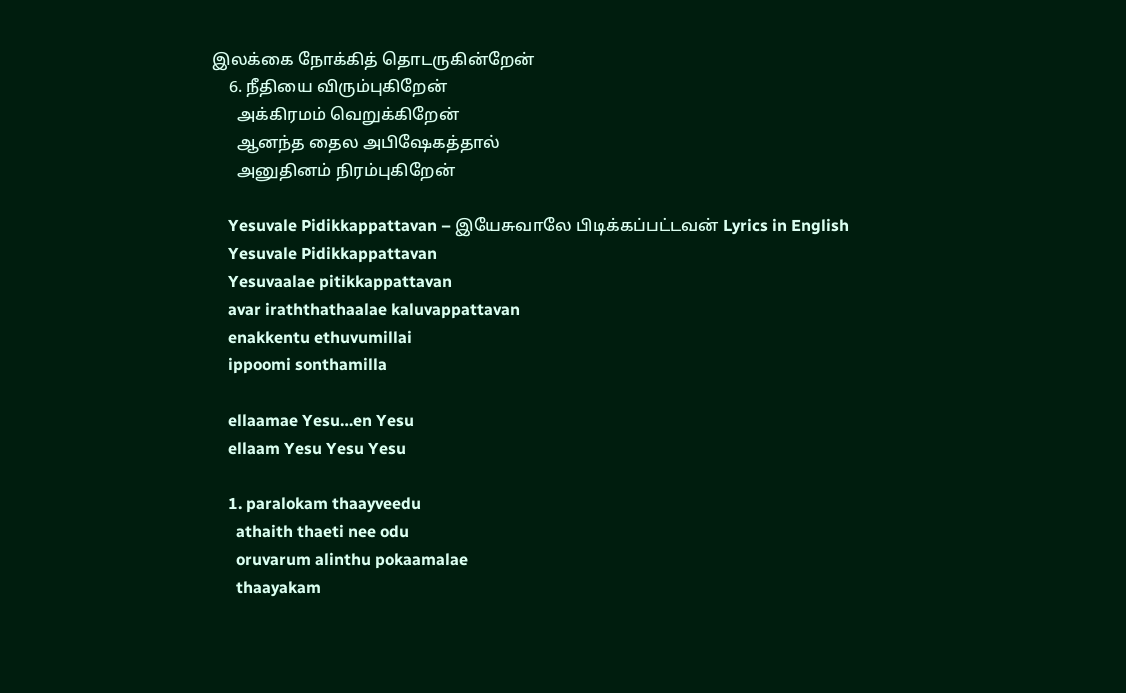இலக்கை நோக்கித் தொடருகின்றேன்
    6. நீதியை விரும்புகிறேன்
      அக்கிரமம் வெறுக்கிறேன்
      ஆனந்த தைல அபிஷேகத்தால்
      அனுதினம் நிரம்புகிறேன்

    Yesuvale Pidikkappattavan – இயேசுவாலே பிடிக்கப்பட்டவன் Lyrics in English
    Yesuvale Pidikkappattavan
    Yesuvaalae pitikkappattavan
    avar iraththathaalae kaluvappattavan
    enakkentu ethuvumillai
    ippoomi sonthamilla

    ellaamae Yesu…en Yesu
    ellaam Yesu Yesu Yesu

    1. paralokam thaayveedu
      athaith thaeti nee odu
      oruvarum alinthu pokaamalae
      thaayakam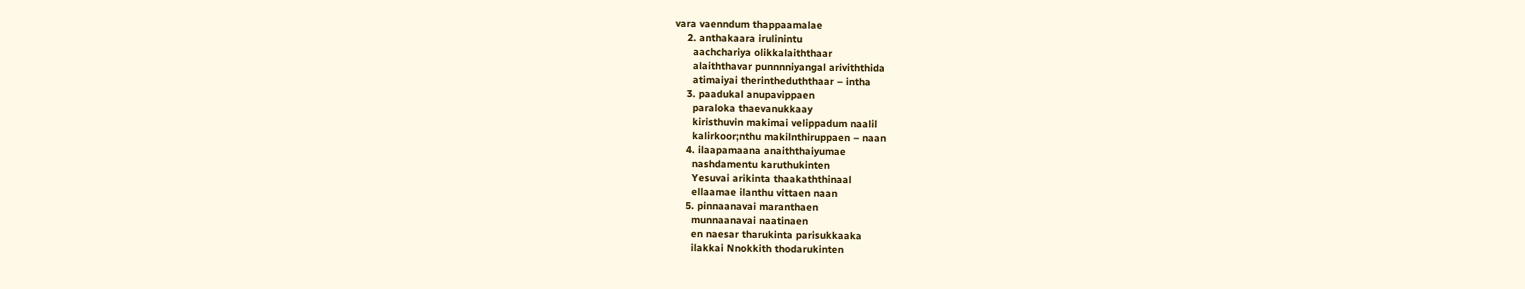vara vaenndum thappaamalae
    2. anthakaara irulinintu
      aachchariya olikkalaiththaar
      alaiththavar punnnniyangal ariviththida
      atimaiyai therintheduththaar – intha
    3. paadukal anupavippaen
      paraloka thaevanukkaay
      kiristhuvin makimai velippadum naalil
      kalirkoor;nthu makilnthiruppaen – naan
    4. ilaapamaana anaiththaiyumae
      nashdamentu karuthukinten
      Yesuvai arikinta thaakaththinaal
      ellaamae ilanthu vittaen naan
    5. pinnaanavai maranthaen
      munnaanavai naatinaen
      en naesar tharukinta parisukkaaka
      ilakkai Nnokkith thodarukinten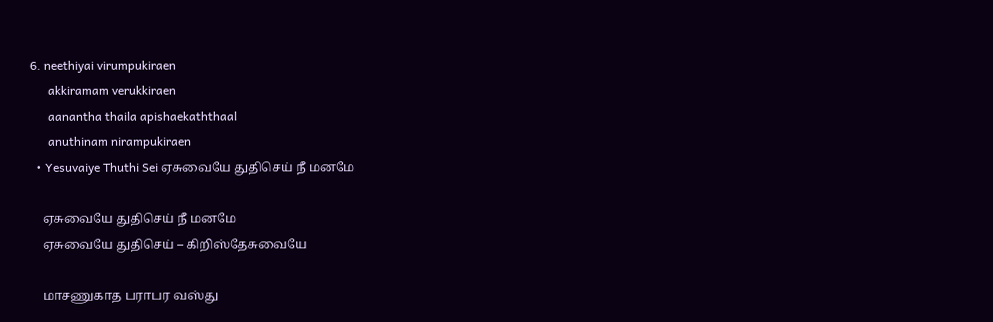6. neethiyai virumpukiraen
      akkiramam verukkiraen
      aanantha thaila apishaekaththaal
      anuthinam nirampukiraen
  • Yesuvaiye Thuthi Sei ஏசுவையே துதிசெய் நீ மனமே

    ஏசுவையே துதிசெய் நீ மனமே
    ஏசுவையே துதிசெய் – கிறிஸ்தேசுவையே

    மாசணுகாத பராபர வஸ்து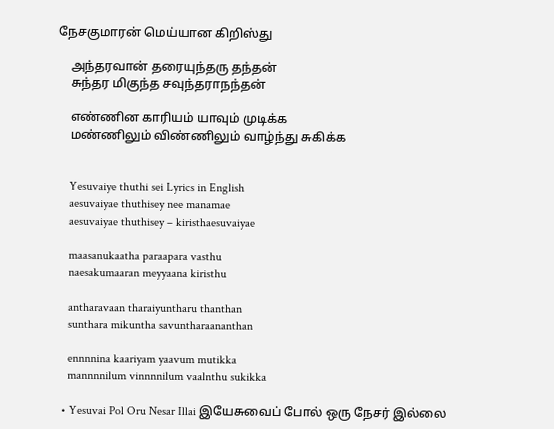நேசகுமாரன் மெய்யான கிறிஸ்து

    அந்தரவான் தரையுந்தரு தந்தன்
    சுந்தர மிகுந்த சவுந்தராநந்தன்

    எண்ணின காரியம் யாவும் முடிக்க
    மண்ணிலும் விண்ணிலும் வாழ்ந்து சுகிக்க


    Yesuvaiye thuthi sei Lyrics in English
    aesuvaiyae thuthisey nee manamae
    aesuvaiyae thuthisey – kiristhaesuvaiyae

    maasanukaatha paraapara vasthu
    naesakumaaran meyyaana kiristhu

    antharavaan tharaiyuntharu thanthan
    sunthara mikuntha savuntharaananthan

    ennnnina kaariyam yaavum mutikka
    mannnnilum vinnnnilum vaalnthu sukikka

  • Yesuvai Pol Oru Nesar Illai இயேசுவைப் போல் ஒரு நேசர் இல்லை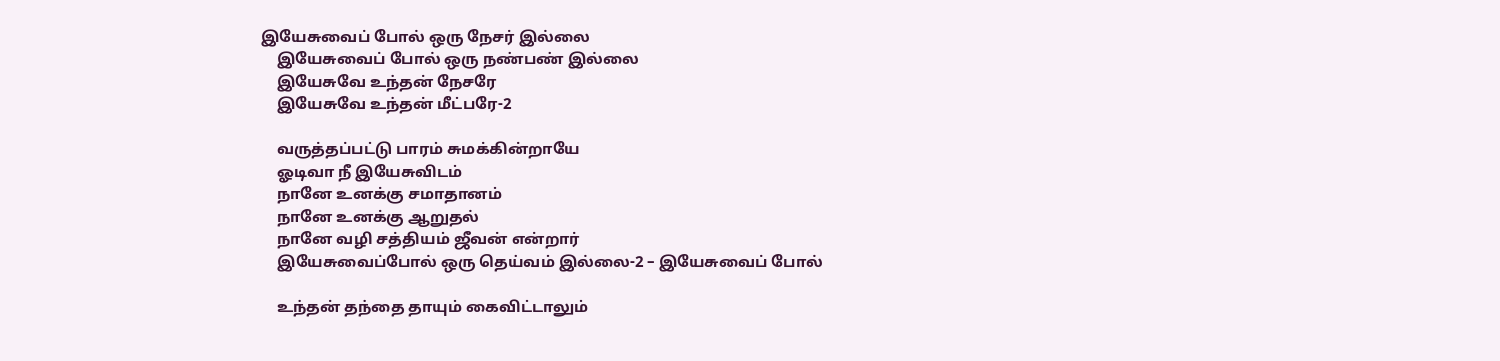இயேசுவைப் போல் ஒரு நேசர் இல்லை
    இயேசுவைப் போல் ஒரு நண்பண் இல்லை
    இயேசுவே உந்தன் நேசரே
    இயேசுவே உந்தன் மீட்பரே-2

    வருத்தப்பட்டு பாரம் சுமக்கின்றாயே
    ஓடிவா நீ இயேசுவிடம்
    நானே உனக்கு சமாதானம்
    நானே உனக்கு ஆறுதல்
    நானே வழி சத்தியம் ஜீவன் என்றார்
    இயேசுவைப்போல் ஒரு தெய்வம் இல்லை-2 – இயேசுவைப் போல்

    உந்தன் தந்தை தாயும் கைவிட்டாலும்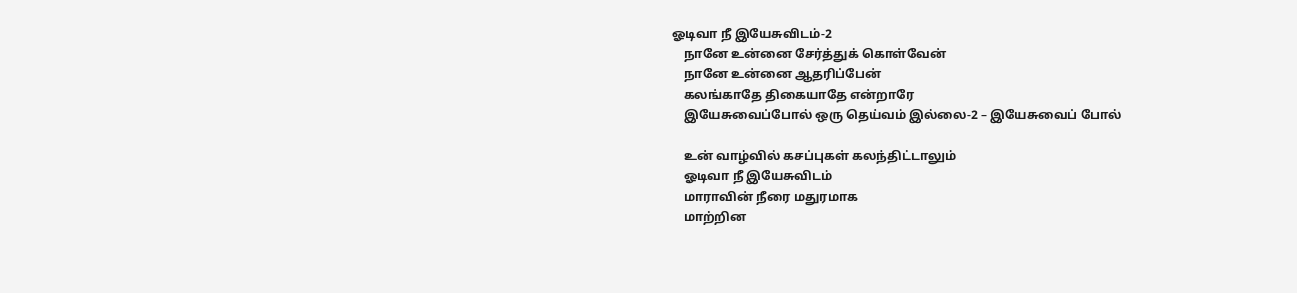ஓடிவா நீ இயேசுவிடம்-2
    நானே உன்னை சேர்த்துக் கொள்வேன்
    நானே உன்னை ஆதரிப்பேன்
    கலங்காதே திகையாதே என்றாரே
    இயேசுவைப்போல் ஒரு தெய்வம் இல்லை-2 – இயேசுவைப் போல்

    உன் வாழ்வில் கசப்புகள் கலந்திட்டாலும்
    ஓடிவா நீ இயேசுவிடம்
    மாராவின் நீரை மதுரமாக
    மாற்றின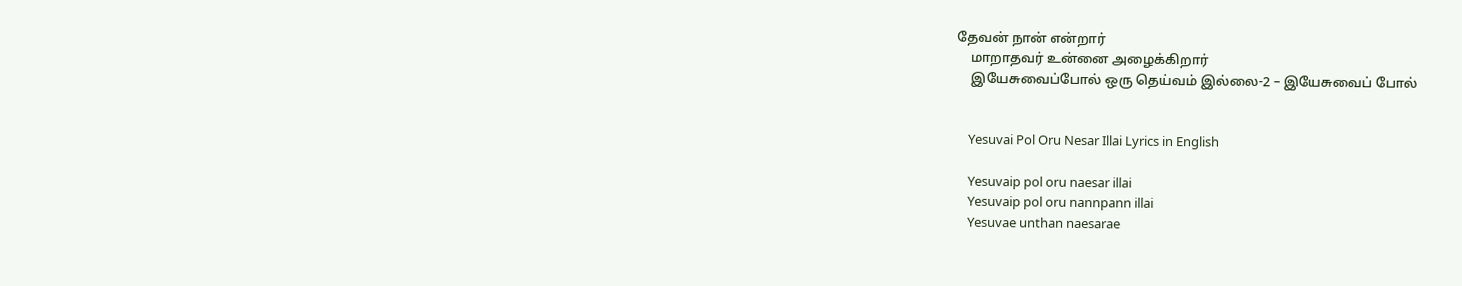தேவன் நான் என்றார்
    மாறாதவர் உன்னை அழைக்கிறார்
    இயேசுவைப்போல் ஒரு தெய்வம் இல்லை-2 – இயேசுவைப் போல்


    Yesuvai Pol Oru Nesar Illai Lyrics in English

    Yesuvaip pol oru naesar illai
    Yesuvaip pol oru nannpann illai
    Yesuvae unthan naesarae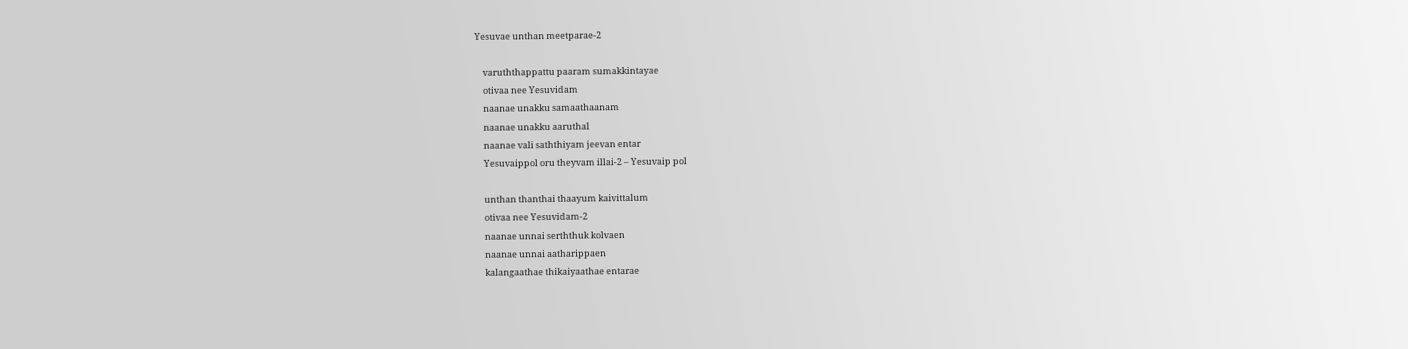Yesuvae unthan meetparae-2

    varuththappattu paaram sumakkintayae
    otivaa nee Yesuvidam
    naanae unakku samaathaanam
    naanae unakku aaruthal
    naanae vali saththiyam jeevan entar
    Yesuvaippol oru theyvam illai-2 – Yesuvaip pol

    unthan thanthai thaayum kaivittalum
    otivaa nee Yesuvidam-2
    naanae unnai serththuk kolvaen
    naanae unnai aatharippaen
    kalangaathae thikaiyaathae entarae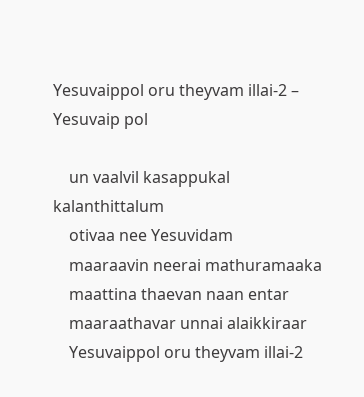Yesuvaippol oru theyvam illai-2 – Yesuvaip pol

    un vaalvil kasappukal kalanthittalum
    otivaa nee Yesuvidam
    maaraavin neerai mathuramaaka
    maattina thaevan naan entar
    maaraathavar unnai alaikkiraar
    Yesuvaippol oru theyvam illai-2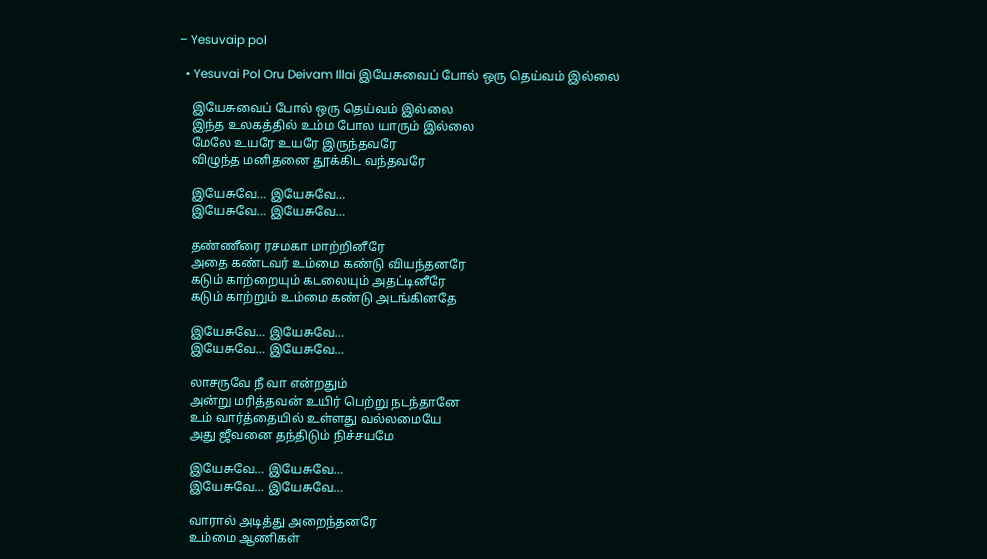– Yesuvaip pol

  • Yesuvai Pol Oru Deivam Illai இயேசுவைப் போல் ஒரு தெய்வம் இல்லை

    இயேசுவைப் போல் ஒரு தெய்வம் இல்லை
    இந்த உலகத்தில் உம்ம போல யாரும் இல்லை
    மேலே உயரே உயரே இருந்தவரே
    விழுந்த மனிதனை தூக்கிட வந்தவரே

    இயேசுவே… இயேசுவே…
    இயேசுவே… இயேசுவே…

    தண்ணீரை ரசமகா மாற்றினீரே
    அதை கண்டவர் உம்மை கண்டு வியந்தனரே
    கடும் காற்றையும் கடலையும் அதட்டினீரே
    கடும் காற்றும் உம்மை கண்டு அடங்கினதே

    இயேசுவே… இயேசுவே…
    இயேசுவே… இயேசுவே…

    லாசருவே நீ வா என்றதும்
    அன்று மரித்தவன் உயிர் பெற்று நடந்தானே
    உம் வார்த்தையில் உள்ளது வல்லமையே
    அது ஜீவனை தந்திடும் நிச்சயமே

    இயேசுவே… இயேசுவே…
    இயேசுவே… இயேசுவே…

    வாரால் அடித்து அறைந்தனரே
    உம்மை ஆணிகள்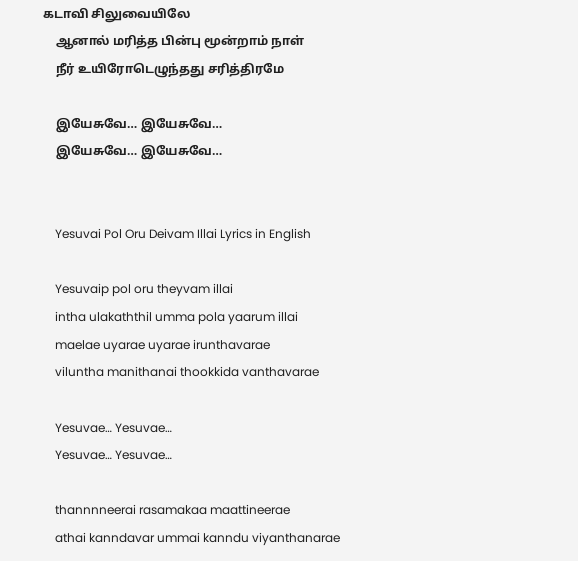கடாவி சிலுவையிலே
    ஆனால் மரித்த பின்பு மூன்றாம் நாள்
    நீர் உயிரோடெழுந்தது சரித்திரமே

    இயேசுவே… இயேசுவே…
    இயேசுவே… இயேசுவே…


    Yesuvai Pol Oru Deivam Illai Lyrics in English

    Yesuvaip pol oru theyvam illai
    intha ulakaththil umma pola yaarum illai
    maelae uyarae uyarae irunthavarae
    viluntha manithanai thookkida vanthavarae

    Yesuvae… Yesuvae…
    Yesuvae… Yesuvae…

    thannnneerai rasamakaa maattineerae
    athai kanndavar ummai kanndu viyanthanarae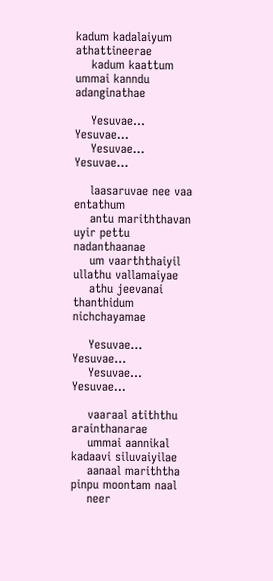kadum kadalaiyum athattineerae
    kadum kaattum ummai kanndu adanginathae

    Yesuvae… Yesuvae…
    Yesuvae… Yesuvae…

    laasaruvae nee vaa entathum
    antu mariththavan uyir pettu nadanthaanae
    um vaarththaiyil ullathu vallamaiyae
    athu jeevanai thanthidum nichchayamae

    Yesuvae… Yesuvae…
    Yesuvae… Yesuvae…

    vaaraal atiththu arainthanarae
    ummai aannikal kadaavi siluvaiyilae
    aanaal mariththa pinpu moontam naal
    neer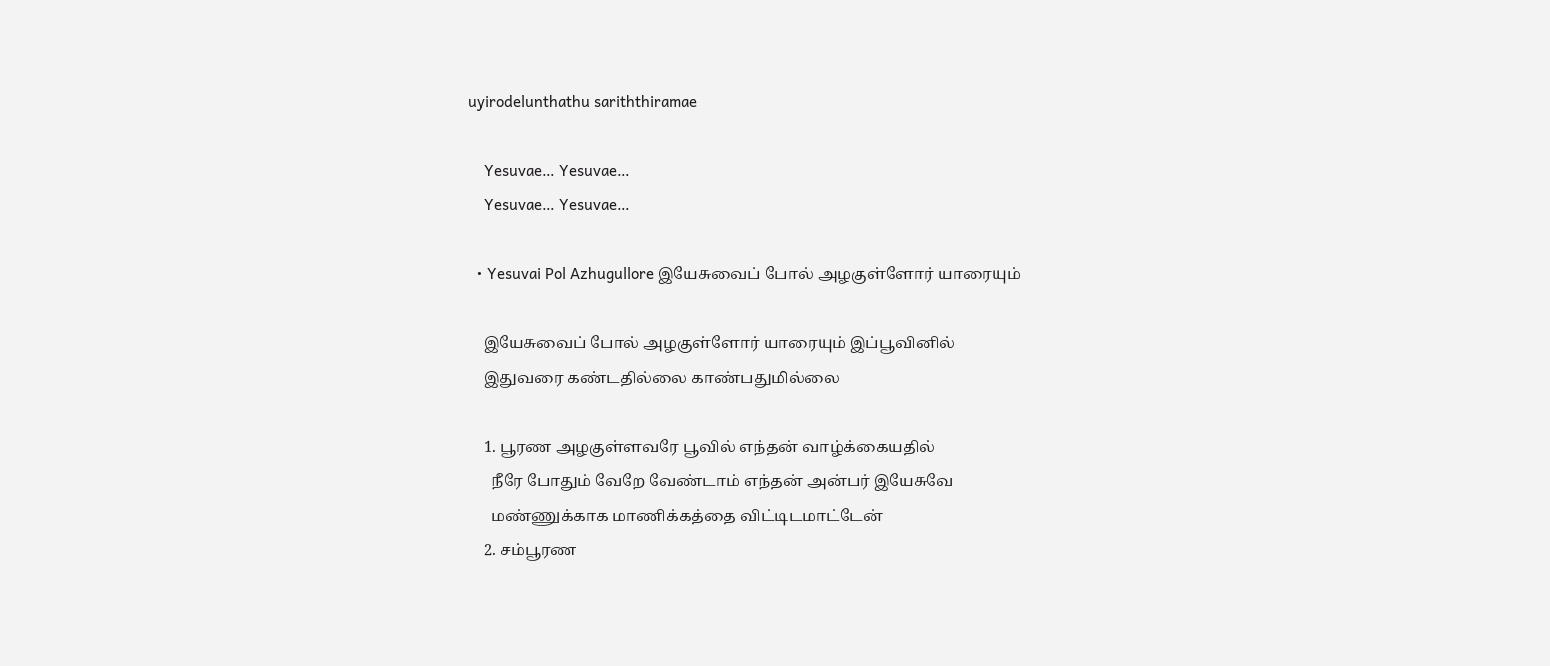uyirodelunthathu sariththiramae

    Yesuvae… Yesuvae…
    Yesuvae… Yesuvae…

  • Yesuvai Pol Azhugullore இயேசுவைப் போல் அழகுள்ளோர் யாரையும்

    இயேசுவைப் போல் அழகுள்ளோர் யாரையும் இப்பூவினில்
    இதுவரை கண்டதில்லை காண்பதுமில்லை

    1. பூரண அழகுள்ளவரே பூவில் எந்தன் வாழ்க்கையதில்
      நீரே போதும் வேறே வேண்டாம் எந்தன் அன்பர் இயேசுவே
      மண்ணுக்காக மாணிக்கத்தை விட்டிடமாட்டேன்
    2. சம்பூரண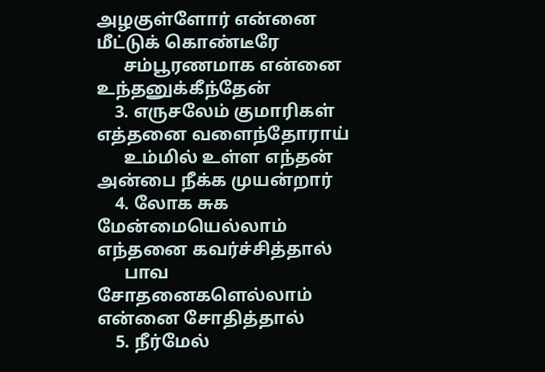அழகுள்ளோர் என்னை மீட்டுக் கொண்டீரே
      சம்பூரணமாக என்னை உந்தனுக்கீந்தேன்
    3. எருசலேம் குமாரிகள் எத்தனை வளைந்தோராய்
      உம்மில் உள்ள எந்தன் அன்பை நீக்க முயன்றார்
    4. லோக சுக மேன்மையெல்லாம் எந்தனை கவர்ச்சித்தால்
      பாவ சோதனைகளெல்லாம் என்னை சோதித்தால்
    5. நீர்மேல்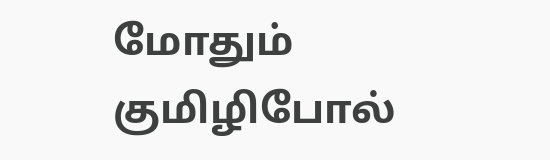மோதும் குமிழிபோல்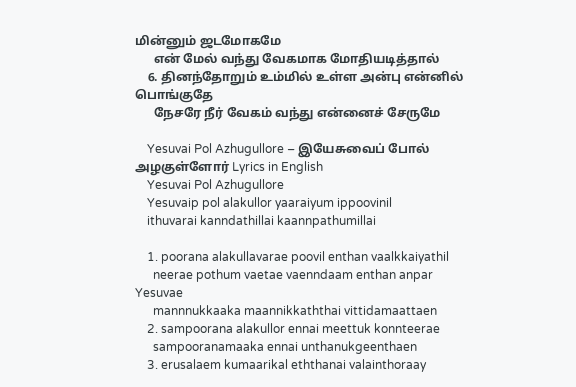மின்னும் ஜடமோகமே
      என் மேல் வந்து வேகமாக மோதியடித்தால்
    6. தினந்தோறும் உம்மில் உள்ள அன்பு என்னில் பொங்குதே
      நேசரே நீர் வேகம் வந்து என்னைச் சேருமே

    Yesuvai Pol Azhugullore – இயேசுவைப் போல் அழகுள்ளோர் Lyrics in English
    Yesuvai Pol Azhugullore
    Yesuvaip pol alakullor yaaraiyum ippoovinil
    ithuvarai kanndathillai kaannpathumillai

    1. poorana alakullavarae poovil enthan vaalkkaiyathil
      neerae pothum vaetae vaenndaam enthan anpar Yesuvae
      mannnukkaaka maannikkaththai vittidamaattaen
    2. sampoorana alakullor ennai meettuk konnteerae
      sampooranamaaka ennai unthanukgeenthaen
    3. erusalaem kumaarikal eththanai valainthoraay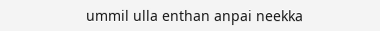ummil ulla enthan anpai neekka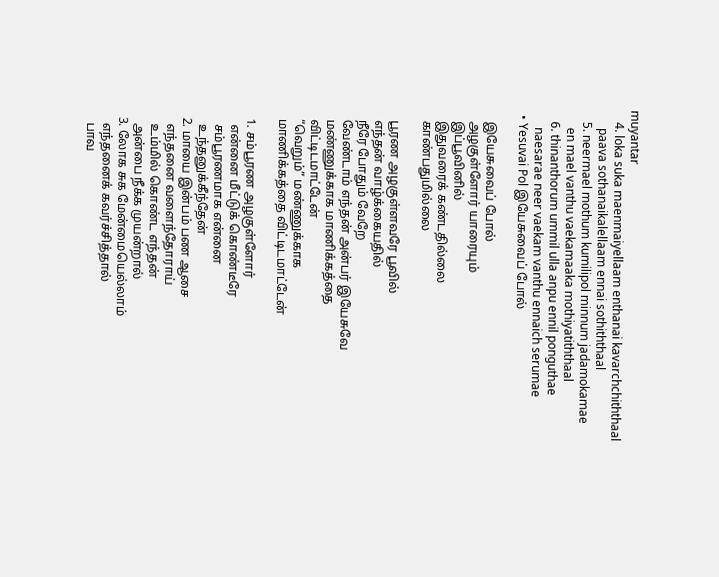muyantar
    4. loka suka maenmaiyellaam enthanai kavarchchiththaal
      paava sothanaikalellaam ennai sothiththaal
    5. neermael mothum kumilipol minnum jadamokamae
      en mael vanthu vaekamaaka mothiyatiththaal
    6. thinanthorum ummil ulla anpu ennil ponguthae
      naesarae neer vaekam vanthu ennaich serumae
  • Yesuvai Pol இயேசுவைப் போல்

    இயேசுவைப் போல்
    அழகுள்ளோர் யாரையும்
    இப்பூவினில்
    இதுவரைக் கண்டதில்லை
    காண்பதுமில்லை

    பூரண அழகுள்ளவரே பூவில்
    எந்தன் வாழ்க்கையதில்
    நீரே போதும் வேறே
    வேண்டாம் எந்தன் அன்பர் இயேசுவே
    மண்ணுக்காக மாணிக்கத்தை
    விட்டிடமாட்டேன்
    “வெறும்” மண்ணுக்காக
    மாணிக்கத்தை விட்டிடமாட்டேன்

    1. சம்பூரண அழகுள்ளோர்
      என்னை மீட்டுக் கொண்டீரே
      சம்பூரணமாக என்னை
      உந்தனுக்கீந்தேன்
    2. மாயை இன்பம் பண ஆசை
      எந்தனை வளைந்தோராய்
      உம்மில் கொண்ட எந்தன்
      அன்பை நீக்க முயன்றால்
    3. லோக சுக மேன்மையெல்லாம்
      எந்தனைக் கவர்ச்சித்தால்
      பாவ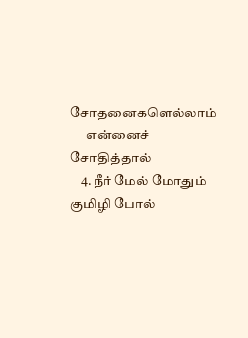சோதனைகளெல்லாம்
      என்னைச் சோதித்தால்
    4. நீர் மேல் மோதும் குமிழி போல்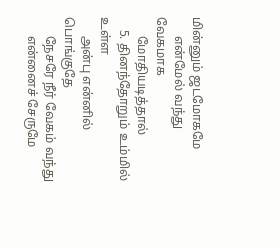மின்னும் ஜடமோகமே
      என்மேல் வந்து வேகமாக
      மோதியடித்தால்
    5. தினந்தோறும் உம்மில் உள்ள
      அன்பு என்னில் பொங்குதே
      நேசரே நீர் வேகம் வந்து
      என்னைச் சேருமே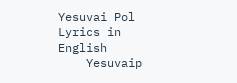Yesuvai Pol Lyrics in English
    Yesuvaip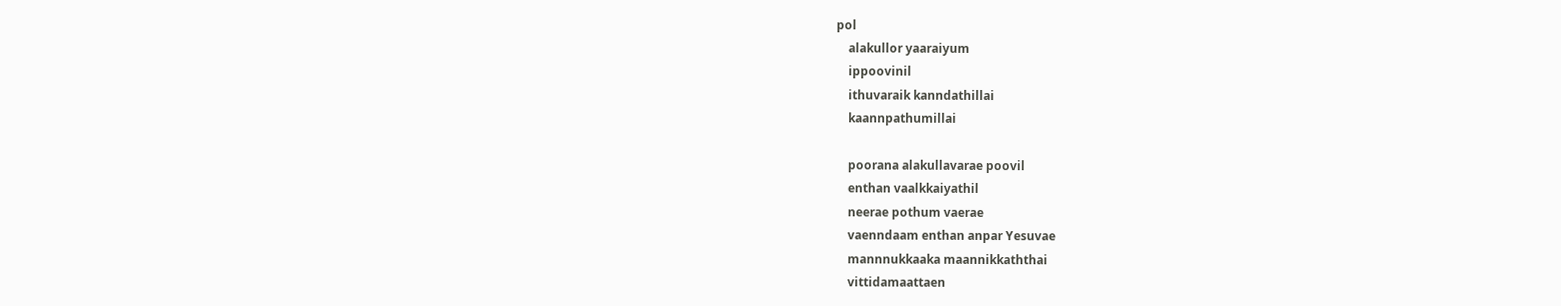pol
    alakullor yaaraiyum
    ippoovinil
    ithuvaraik kanndathillai
    kaannpathumillai

    poorana alakullavarae poovil
    enthan vaalkkaiyathil
    neerae pothum vaerae
    vaenndaam enthan anpar Yesuvae
    mannnukkaaka maannikkaththai
    vittidamaattaen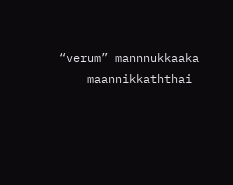“verum” mannnukkaaka
    maannikkaththai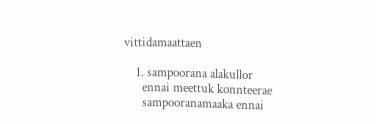vittidamaattaen

    1. sampoorana alakullor
      ennai meettuk konnteerae
      sampooranamaaka ennai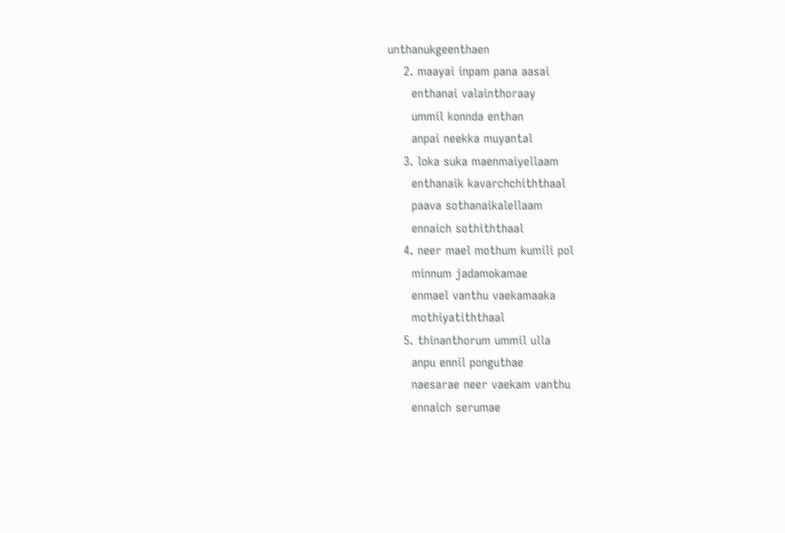unthanukgeenthaen
    2. maayai inpam pana aasai
      enthanai valainthoraay
      ummil konnda enthan
      anpai neekka muyantal
    3. loka suka maenmaiyellaam
      enthanaik kavarchchiththaal
      paava sothanaikalellaam
      ennaich sothiththaal
    4. neer mael mothum kumili pol
      minnum jadamokamae
      enmael vanthu vaekamaaka
      mothiyatiththaal
    5. thinanthorum ummil ulla
      anpu ennil ponguthae
      naesarae neer vaekam vanthu
      ennaich serumae